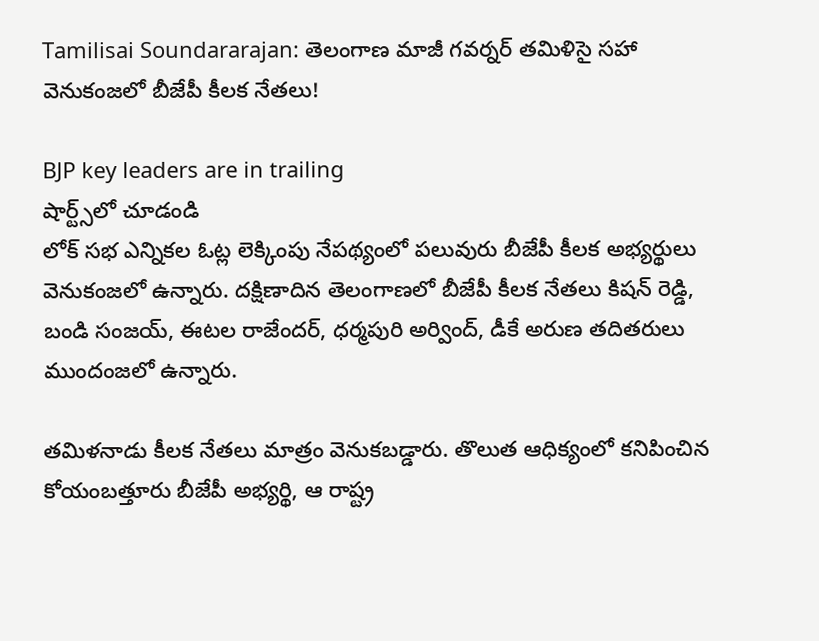Tamilisai Soundararajan: తెలంగాణ మాజీ గవర్నర్ తమిళిసై సహా వెనుకంజలో బీజేపీ కీలక నేతలు!

BJP key leaders are in trailing
షార్ట్స్‌లో చూడండి
లోక్ సభ ఎన్నికల ఓట్ల లెక్కింపు నేపథ్యంలో పలువురు బీజేపీ కీలక అభ్యర్థులు వెనుకంజలో ఉన్నారు. దక్షిణాదిన తెలంగాణలో బీజేపీ కీలక నేతలు కిషన్ రెడ్డి, బండి సంజయ్, ఈటల రాజేందర్, ధర్మపురి అర్వింద్, డీకే అరుణ తదితరులు ముందంజలో ఉన్నారు.

తమిళనాడు కీలక నేతలు మాత్రం వెనుకబడ్డారు. తొలుత ఆధిక్యంలో కనిపించిన కోయంబత్తూరు బీజేపీ అభ్యర్థి, ఆ రాష్ట్ర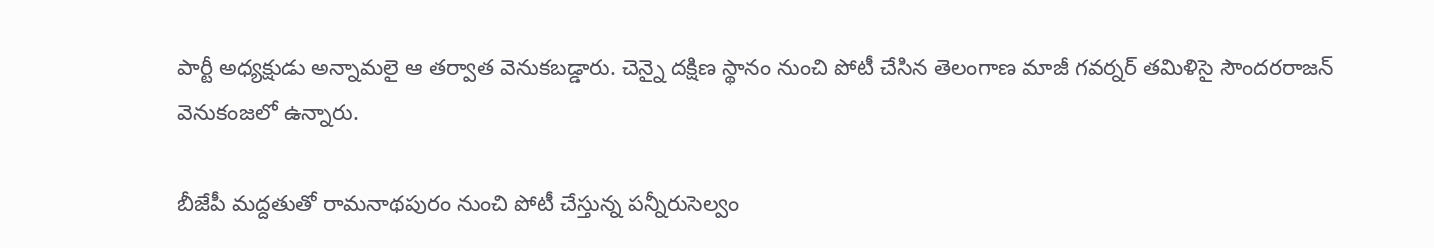పార్టీ అధ్యక్షుడు అన్నామలై ఆ తర్వాత వెనుకబడ్డారు. చెన్నై దక్షిణ స్థానం నుంచి పోటీ చేసిన తెలంగాణ మాజీ గవర్నర్ తమిళిసై సౌందరరాజన్ వెనుకంజలో ఉన్నారు.

బీజేపీ మద్దతుతో రామనాథపురం నుంచి పోటీ చేస్తున్న పన్నీరుసెల్వం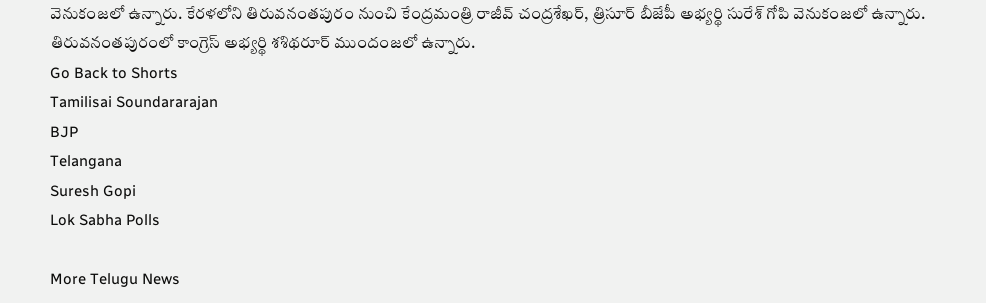వెనుకంజలో ఉన్నారు. కేరళలోని తిరువనంతపురం నుంచి కేంద్రమంత్రి రాజీవ్ చంద్రశేఖర్, త్రిసూర్ బీజేపీ అభ్యర్థి సురేశ్ గోపి వెనుకంజలో ఉన్నారు. తిరువనంతపురంలో కాంగ్రెస్ అభ్యర్థి శశిథరూర్ ముందంజలో ఉన్నారు.
Go Back to Shorts
Tamilisai Soundararajan
BJP
Telangana
Suresh Gopi
Lok Sabha Polls

More Telugu News